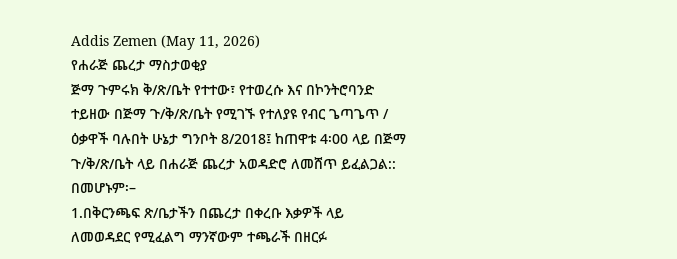Addis Zemen (May 11, 2026)
የሐራጅ ጨረታ ማስታወቂያ
ጅማ ጉምሩክ ቅ/ጽ/ቤት የተተው፣ የተወረሱ እና በኮንትሮባንድ ተይዘው በጅማ ጉ/ቅ/ጽ/ቤት የሚገኙ የተለያዩ የብር ጌጣጌጥ / ዕቃዋች ባሉበት ሁኔታ ግንቦት 8/2018፤ ከጠዋቱ 4፡00 ላይ በጅማ ጉ/ቅ/ጽ/ቤት ላይ በሐራጅ ጨረታ አወዳድሮ ለመሸጥ ይፈልጋል::
በመሆኑም፡–
1.በቅርንጫፍ ጽ/ቤታችን በጨረታ በቀረቡ እቃዎች ላይ ለመወዳደር የሚፈልግ ማንኛውም ተጫራች በዘርፉ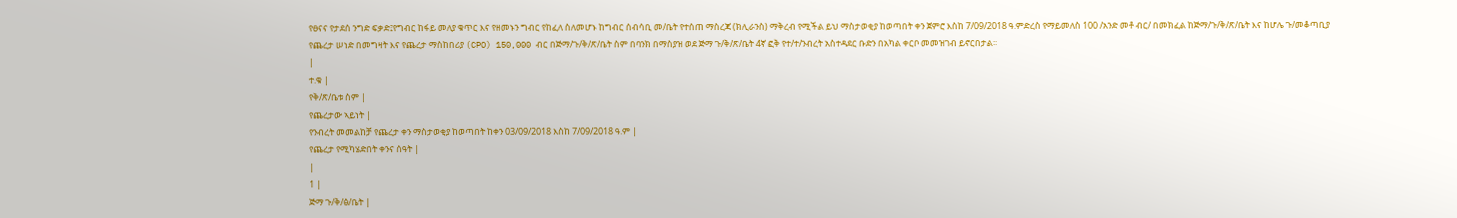የፀናና የታደሰ ንግድ ፍቃድ፤የግብር ከፋይ መለያ ቁጥር እና የዘመኑን ግብር የከፈለ ስለመሆኑ ከግብር ሰብሳቢ መ/ቤት የተሰጠ ማስረጃ (ክሊራንስ) ማቅረብ የሚችል ይህ ማስታወቂያ ከወጣበት ቀን ጀምሮ እስከ 7/09/2018 ዓ.ምድረስ የማይመለስ 100 /አንድ መቶ ብር/ በመክፈል ከጅማ/ጉ/ቅ/ጽ/ቤት እና ከሆሌ ጉ/መቆጣቢያ የጨረታ ሠነድ በመግዛት እና የጨረታ ማስከበሪያ (CPO) 150,000 ብር በጅማ/ጉ/ቅ/ጽ/ቤት ስም በባንክ በማስያዝ ወደ ጅማ ጉ/ቅ/ጽ/ቤት 4ኛ ፎቅ የተ/ተ/ንብረት አስተዳደር ቡድን በአካል ቀርቦ መመዝገብ ይኖርበታል፡፡
|
ተ.ቁ |
የቅ/ጽ/ቤቱ ስም |
የጨረታው ኣይነት |
የንብረት መመልከቻ የጨረታ ቀን ማስታወቂያ ከወጣበት ከቀን 03/09/2018 እስከ 7/09/2018 ዓ.ም |
የጨረታ የሚካሄድበት ቀንና ሰዓት |
|
1 |
ጅማ ጉ/ቅ/ፅ/ቤት |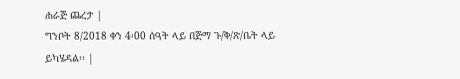ሐራጅ ጨረታ |
ግንቦት 8/2018 ቀን 4፡00 ሰዓት ላይ በጅማ ጉ/ቅ/ጽ/ቤት ላይ ይካሄዳል፡፡ |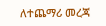ለተጨማሪ መረጃ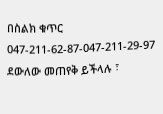በስልክ ቁጥር 047-211-62-87-047-211-29-97 ደውለው መጠየቅ ይችላሉ ፣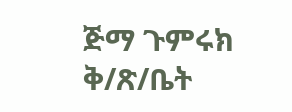ጅማ ጉምሩክ ቅ/ጽ/ቤት